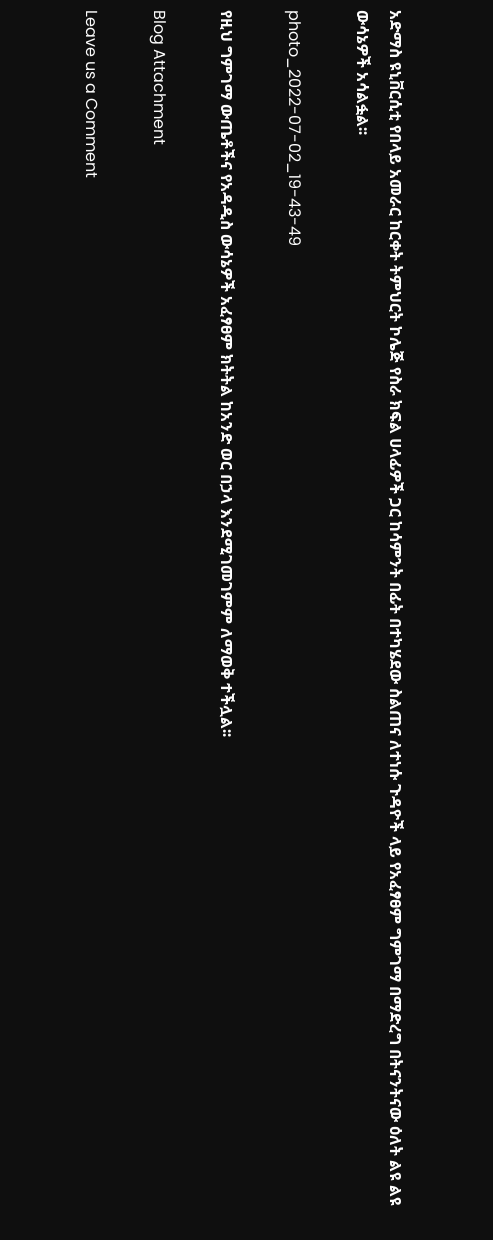አድማስ ዩኒቨርሲቲ የበላይ አመራር ከርቀት ትምህርት ኮሌጅ የስራ ክፍል ሀላፊዎች ጋር ከሳምንት በፊት በተካሄደው ስልጠና ለተነሱ ጉዳዮች ላይ የአፈፃፀም ግምገማ በማድረግ በትናንትናው ዕለት ልዩ ልዩ ውሳኔዎች አሳልፏል፡፡

photo_2022-07-02_19-43-49

የዚህ ግምገማ ውጤቶችና የአዳዲስ ውሳኔዎች አፈፃፀም ክትትል ከአንድ ወር በኃላ እንደሚገመገምም ለማወቅ ተችሏል፡፡

Blog Attachment

Leave us a Comment